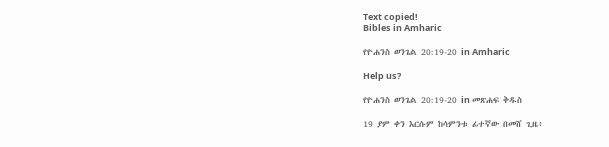Text copied!
Bibles in Amharic

የዮሐንስ ወንጌል 20:19-20 in Amharic

Help us?

የዮሐንስ ወንጌል 20:19-20 in መጽሐፍ ቅዱስ

19 ያም ቀን እርሱም ከሳምንቱ ፊተኛው በመሸ ጊዜ፥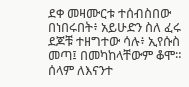ደቀ መዛሙርቱ ተሰብስበው በነበሩበት፥ አይሁድን ስለ ፈሩ ደጆቹ ተዘግተው ሳሉ፥ ኢየሱስ መጣ፤ በመካከላቸውም ቆሞ። ሰላም ለእናንተ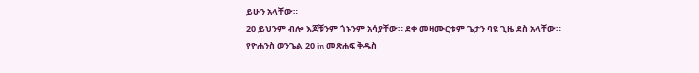ይሁን አላቸው።
20 ይህንም ብሎ እጆቹንም ጎኑንም አሳያቸው። ደቀ መዛሙርቱም ጌታን ባዩ ጊዜ ደስ አላቸው።
የዮሐንስ ወንጌል 20 in መጽሐፍ ቅዱስ